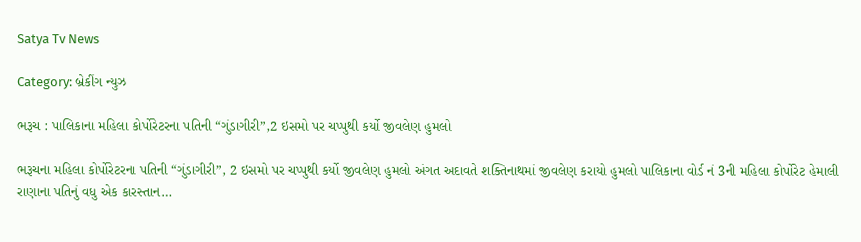Satya Tv News

Category: બ્રેકીંગ ન્યુઝ

ભરૂચ : પાલિકાના મહિલા કોર્પોરેટરના પતિની “ગુંડાગીરી”,2 ઇસમો પર ચપ્પુથી કર્યો જીવલેણ હુમલો

ભરૂચના મહિલા કોર્પોરેટરના પતિની “ગુંડાગીરી”, 2 ઇસમો પર ચપ્પુથી કર્યો જીવલેણ હુમલો અંગત અદાવતે શક્તિનાથમાં જીવલેણ કરાયો હુમલો પાલિકાના વોર્ડ નં 3ની મહિલા કોર્પોરેટ હેમાલી રાણાના પતિનું વધુ એક કારસ્તાન…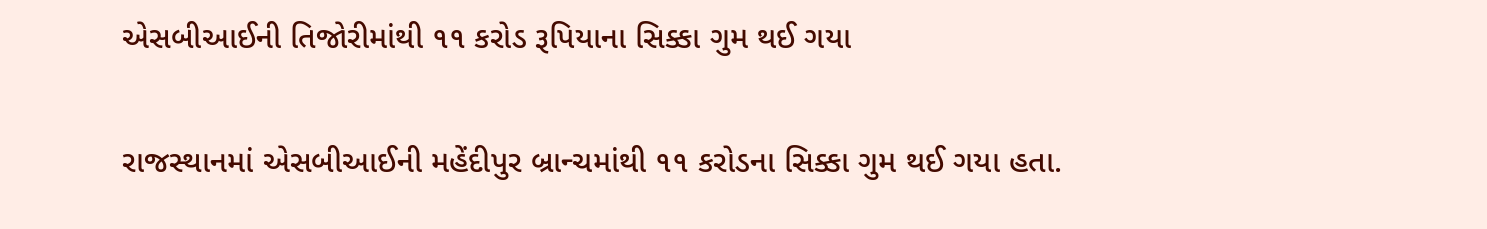એસબીઆઈની તિજોરીમાંથી ૧૧ કરોડ રૂપિયાના સિક્કા ગુમ થઈ ગયા

રાજસ્થાનમાં એસબીઆઈની મહેંદીપુર બ્રાન્ચમાંથી ૧૧ કરોડના સિક્કા ગુમ થઈ ગયા હતા.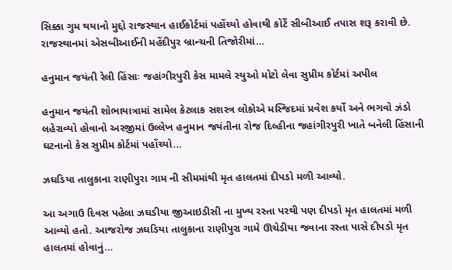સિક્કા ગુમ થયાનો મુદ્દો રાજસ્થાન હાઈકોર્ટમાં પહોંચ્યો હોવાથી કોર્ટે સીબીઆઈ તપાસ શરૂ કરાવી છે. રાજસ્થાનમાં એસબીઆઈની મહેંદીપુર બ્રાન્ચની તિજોરીમાં…

હનુમાન જયંતી રેલી હિંસાઃ જહાંગીરપુરી કેસ મામલે સ્યુઓ મોટો લેવા સુપ્રીમ કોર્ટમાં અપીલ

હનુમાન જયંતી શોભાયાત્રામાં સામેલ કેટલાક સશસ્ત્ર લોકોએ મસ્જિદમાં પ્રવેશ કર્યો અને ભગવો ઝંડો લહેરાવ્યો હોવાનો અરજીમાં ઉલ્લેખ હનુમાન જયંતીના રોજ દિલ્હીના જહાંગીરપુરી ખાતે બનેલી હિંસાની ઘટનાનો કેસ સુપ્રીમ કોર્ટમાં પહોંચ્યો…

ઝઘડિયા તાલુકાના રાણીપુરા ગામ ની સીમમાંથી મૃત હાલતમાં દીપડો મળી આવ્યો.

આ અગાઉ દિવસ પહેલા ઝઘડીયા જીઆઇડીસી ના મુખ્ય રસ્તા પરથી પણ દીપડો મૃત હાલતમાં મળી આવ્યો હતો. આજરોજ ઝઘડિયા તાલુકાના રાણીપુરા ગામે ઊચેડીયા જવાના રસ્તા પાસે દીપડો મૃત હાલતમાં હોવાનું…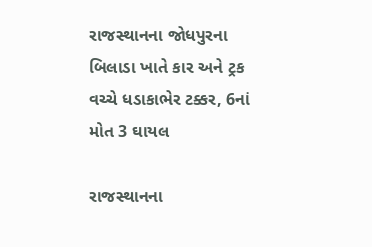રાજસ્થાનના જોધપુરના બિલાડા ખાતે કાર અને ટ્રક વચ્ચે ધડાકાભેર ટક્કર, 6નાં મોત 3 ઘાયલ

રાજસ્થાનના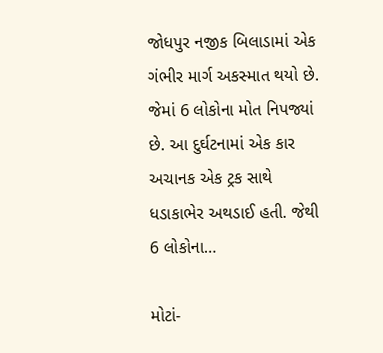જોધપુર નજીક બિલાડામાં એક ગંભીર માર્ગ અકસ્માત થયો છે. જેમાં 6 લોકોના મોત નિપજ્યાં છે. આ દુર્ઘટનામાં એક કાર અચાનક એક ટ્રક સાથે ધડાકાભેર અથડાઈ હતી. જેથી 6 લોકોના…

મોટાં-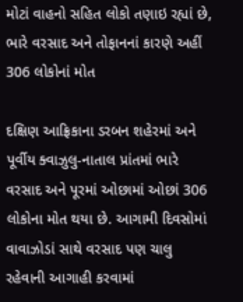મોટાં વાહનો સહિત લોકો તણાઇ રહ્યાં છે, ભારે વરસાદ અને તોફાનનાં કારણે અહીં 306 લોકોનાં મોત

દક્ષિણ આફ્રિકાના ડરબન શહેરમાં અને પૂર્વીય ક્વાઝુલુ-નાતાલ પ્રાંતમાં ભારે વરસાદ અને પૂરમાં ઓછામાં ઓછાં 306 લોકોના મોત થયા છે. આગામી દિવસોમાં વાવાઝોડાં સાથે વરસાદ પણ ચાલુ રહેવાની આગાહી કરવામાં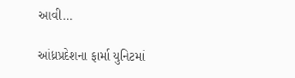આવી…

આંધ્રપ્રદેશના ફાર્મા યુનિટમાં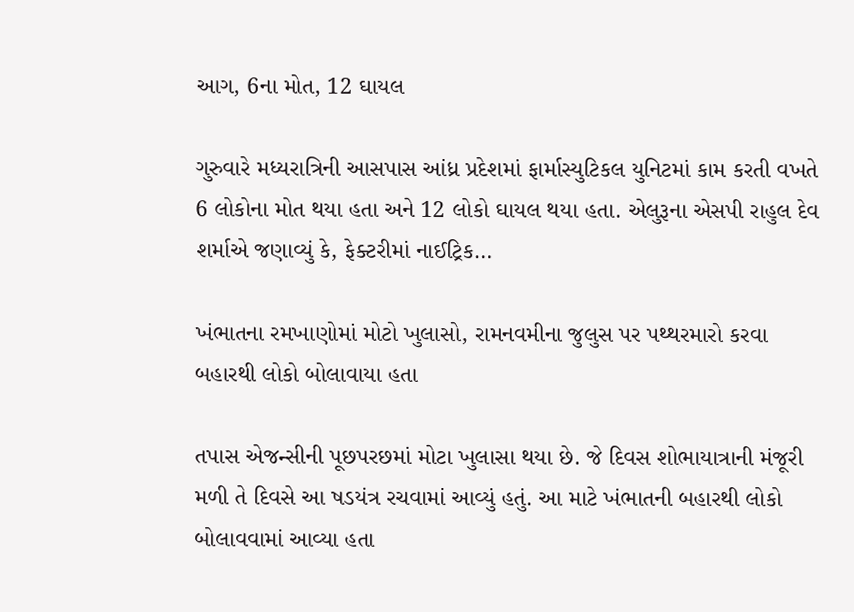આગ, 6ના મોત, 12 ઘાયલ

ગુરુવારે મધ્યરાત્રિની આસપાસ આંધ્ર પ્રદેશમાં ફાર્માસ્યુટિકલ યુનિટમાં કામ કરતી વખતે 6 લોકોના મોત થયા હતા અને 12 લોકો ઘાયલ થયા હતા. એલુરૂના એસપી રાહુલ દેવ શર્માએ જણાવ્યું કે, ફેક્ટરીમાં નાઈટ્રિક…

ખંભાતના રમખાણોમાં મોટો ખુલાસો, રામનવમીના જુલુસ પર પથ્થરમારો કરવા બહારથી લોકો બોલાવાયા હતા

તપાસ એજન્સીની પૂછપરછમાં મોટા ખુલાસા થયા છે. જે દિવસ શોભાયાત્રાની મંજૂરી મળી તે દિવસે આ ષડયંત્ર રચવામાં આવ્યું હતું. આ માટે ખંભાતની બહારથી લોકો બોલાવવામાં આવ્યા હતા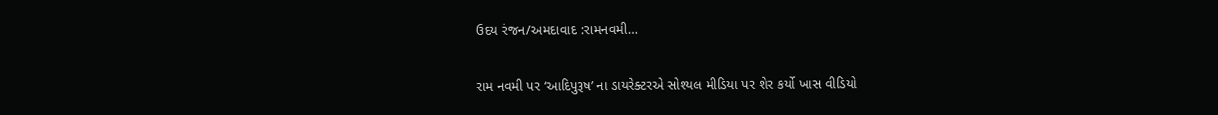ઉદય રંજન/અમદાવાદ :રામનવમી…

રામ નવમી પર ‘આદિપુરૂષ’ ના ડાયરેક્ટરએ સોશ્યલ મીડિયા પર શેર કર્યો ખાસ વીડિયો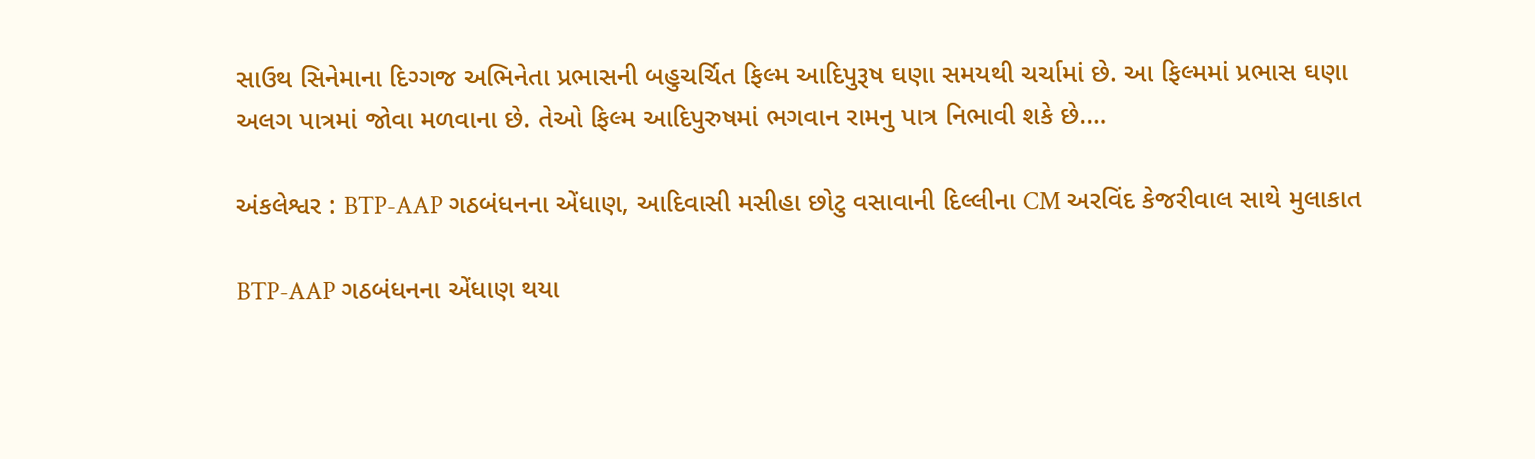સાઉથ સિનેમાના દિગ્ગજ અભિનેતા પ્રભાસની બહુચર્ચિત ફિલ્મ આદિપુરૂષ ઘણા સમયથી ચર્ચામાં છે. આ ફિલ્મમાં પ્રભાસ ઘણા અલગ પાત્રમાં જોવા મળવાના છે. તેઓ ફિલ્મ આદિપુરુષમાં ભગવાન રામનુ પાત્ર નિભાવી શકે છે.…

અંકલેશ્વર : BTP-AAP ગઠબંધનના એંધાણ, આદિવાસી મસીહા છોટુ વસાવાની દિલ્લીના CM અરવિંદ કેજરીવાલ સાથે મુલાકાત

BTP-AAP ગઠબંધનના એંધાણ થયા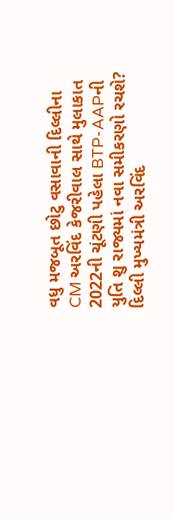વધુ મજબૂત છોટુ વસાવાની દિલ્લીના CM અરવિંદ કેજરીવાલ સાથે મુલાકાત 2022ની ચૂંટણી પહેલા BTP-AAPની યુતિ શુ રાજ્યમાં નવા સમીકરણો રચશે? દિલ્લી મુખ્યમંત્રી અરવિંદ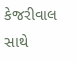કેજરીવાલ સાથે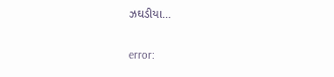ઝઘડીયા…

error: